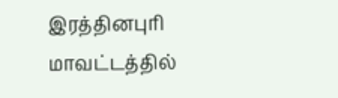இரத்தினபுரி மாவட்டத்தில்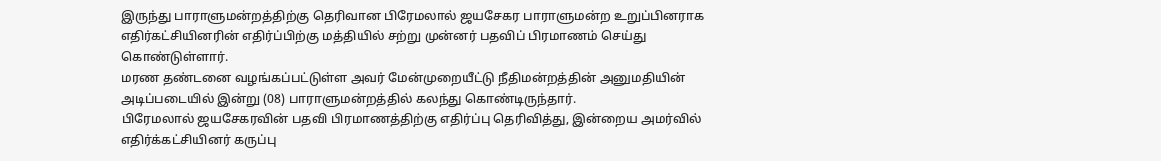இருந்து பாராளுமன்றத்திற்கு தெரிவான பிரேமலால் ஜயசேகர பாராளுமன்ற உறுப்பினராக எதிர்கட்சியினரின் எதிர்ப்பிற்கு மத்தியில் சற்று முன்னர் பதவிப் பிரமாணம் செய்து கொண்டுள்ளார்.
மரண தண்டனை வழங்கப்பட்டுள்ள அவர் மேன்முறையீட்டு நீதிமன்றத்தின் அனுமதியின் அடிப்படையில் இன்று (08) பாராளுமன்றத்தில் கலந்து கொண்டிருந்தார்.
பிரேமலால் ஜயசேகரவின் பதவி பிரமாணத்திற்கு எதிர்ப்பு தெரிவித்து, இன்றைய அமர்வில் எதிர்க்கட்சியினர் கருப்பு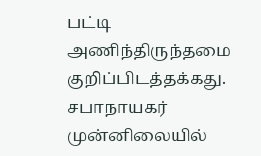பட்டி அணிந்திருந்தமை குறிப்பிடத்தக்கது.
சபாநாயகர் முன்னிலையில்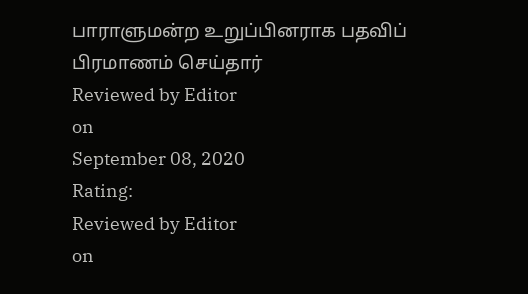பாராளுமன்ற உறுப்பினராக பதவிப் பிரமாணம் செய்தார்
Reviewed by Editor
on
September 08, 2020
Rating:
Reviewed by Editor
on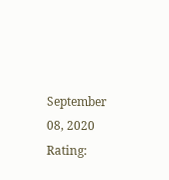September 08, 2020
Rating: